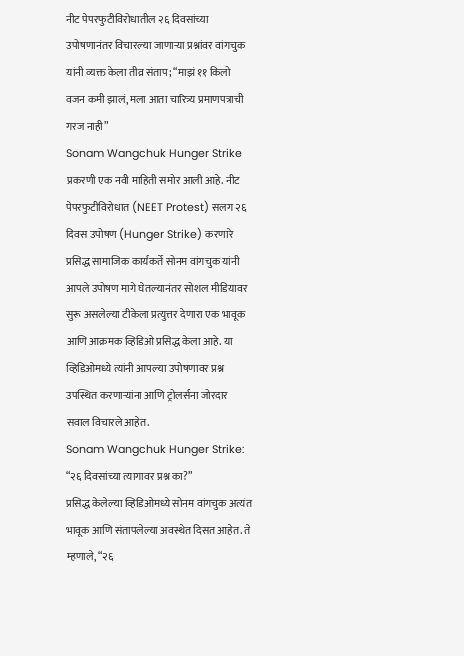नीट पेपरफुटीविरोधातील २६ दिवसांच्या उपोषणानंतर विचारल्या जाणाऱ्या प्रश्नांवर वांगचुक यांनी व्यक्त केला तीव्र संताप; “माझं ११ किलो वजन कमी झालं, मला आता चारित्र्य प्रमाणपत्राची गरज नाही”
Sonam Wangchuk Hunger Strike प्रकरणी एक नवी माहिती समोर आली आहे. नीट पेपरफुटीविरोधात (NEET Protest) सलग २६ दिवस उपोषण (Hunger Strike) करणारे प्रसिद्ध सामाजिक कार्यकर्ते सोनम वांगचुक यांनी आपले उपोषण मागे घेतल्यानंतर सोशल मीडियावर सुरू असलेल्या टीकेला प्रत्युत्तर देणारा एक भावूक आणि आक्रमक व्हिडिओ प्रसिद्ध केला आहे. या व्हिडिओमध्ये त्यांनी आपल्या उपोषणावर प्रश्न उपस्थित करणाऱ्यांना आणि ट्रोलर्सना जोरदार सवाल विचारले आहेत.
Sonam Wangchuk Hunger Strike: “२६ दिवसांच्या त्यागावर प्रश्न का?”
प्रसिद्ध केलेल्या व्हिडिओमध्ये सोनम वांगचुक अत्यंत भावूक आणि संतापलेल्या अवस्थेत दिसत आहेत. ते म्हणाले, “२६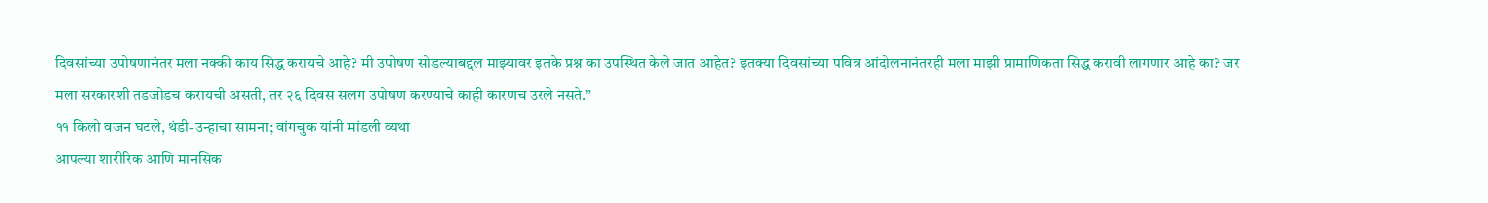दिवसांच्या उपोषणानंतर मला नक्की काय सिद्ध करायचे आहे? मी उपोषण सोडल्याबद्दल माझ्यावर इतके प्रश्न का उपस्थित केले जात आहेत? इतक्या दिवसांच्या पवित्र आंदोलनानंतरही मला माझी प्रामाणिकता सिद्ध करावी लागणार आहे का? जर मला सरकारशी तडजोडच करायची असती, तर २६ दिवस सलग उपोषण करण्याचे काही कारणच उरले नसते.”
११ किलो वजन घटले, थंडी-उन्हाचा सामना; वांगचुक यांनी मांडली व्यथा
आपल्या शारीरिक आणि मानसिक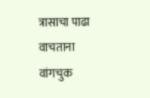त्रासाचा पाढा वाचताना वांगचुक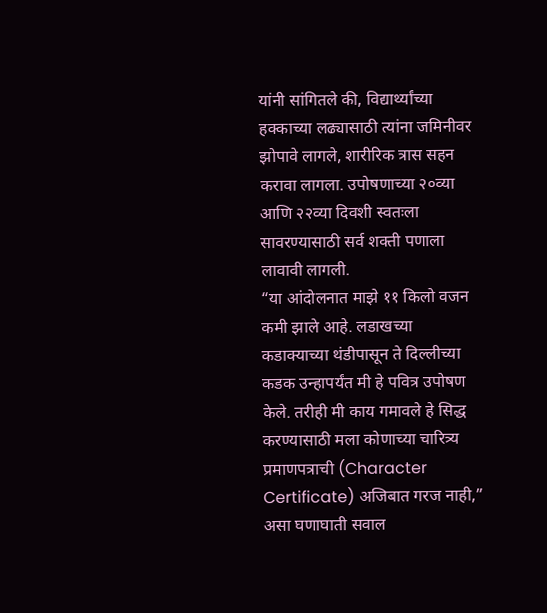यांनी सांगितले की, विद्यार्थ्यांच्या हक्काच्या लढ्यासाठी त्यांना जमिनीवर झोपावे लागले, शारीरिक त्रास सहन करावा लागला. उपोषणाच्या २०व्या आणि २२व्या दिवशी स्वतःला सावरण्यासाठी सर्व शक्ती पणाला लावावी लागली.
“या आंदोलनात माझे ११ किलो वजन कमी झाले आहे. लडाखच्या कडाक्याच्या थंडीपासून ते दिल्लीच्या कडक उन्हापर्यंत मी हे पवित्र उपोषण केले. तरीही मी काय गमावले हे सिद्ध करण्यासाठी मला कोणाच्या चारित्र्य प्रमाणपत्राची (Character Certificate) अजिबात गरज नाही,” असा घणाघाती सवाल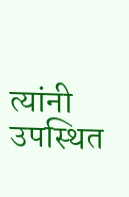त्यांनी उपस्थित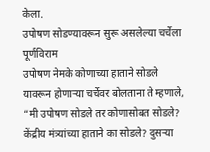केला.
उपोषण सोडण्यावरून सुरू असलेल्या चर्चेला पूर्णविराम
उपोषण नेमके कोणाच्या हाताने सोडले यावरून होणाऱ्या चर्चेवर बोलताना ते म्हणाले, “मी उपोषण सोडले तर कोणासोबत सोडले? केंद्रीय मंत्र्यांच्या हाताने का सोडले? दुसऱ्या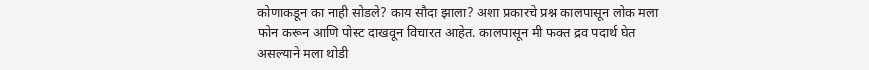कोणाकडून का नाही सोडले? काय सौदा झाला? अशा प्रकारचे प्रश्न कालपासून लोक मला फोन करून आणि पोस्ट दाखवून विचारत आहेत. कालपासून मी फक्त द्रव पदार्थ घेत असल्याने मला थोडी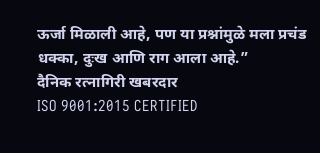ऊर्जा मिळाली आहे, पण या प्रश्नांमुळे मला प्रचंड धक्का, दुःख आणि राग आला आहे.”
दैनिक रत्नागिरी खबरदार
ISO 9001:2015 CERTIFIED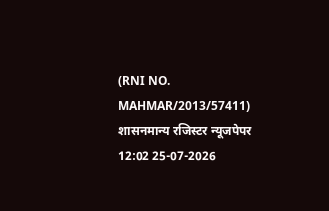(RNI NO. MAHMAR/2013/57411)
शासनमान्य रजिस्टर न्यूजपेपर
12:02 25-07-2026